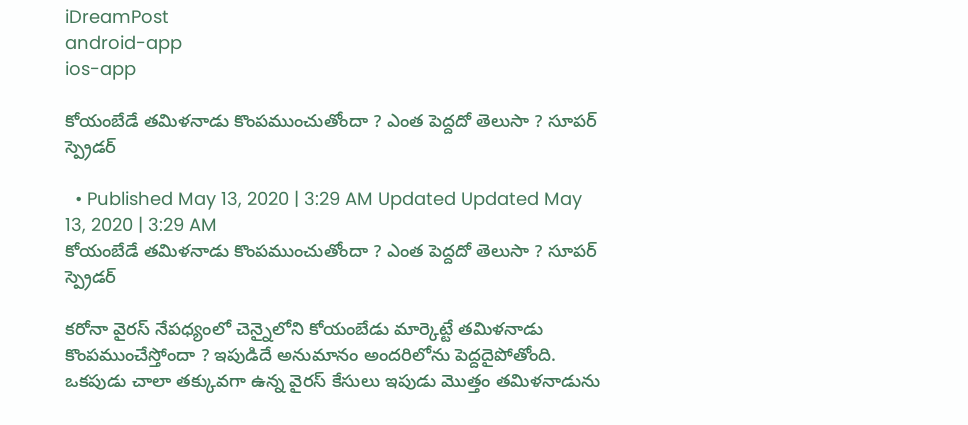iDreamPost
android-app
ios-app

కోయంబేడే తమిళనాడు కొంపముంచుతోందా ? ఎంత పెద్దదో తెలుసా ? సూపర్ స్ప్రెడర్

  • Published May 13, 2020 | 3:29 AM Updated Updated May 13, 2020 | 3:29 AM
కోయంబేడే తమిళనాడు కొంపముంచుతోందా ? ఎంత పెద్దదో తెలుసా ? సూపర్ స్ప్రెడర్

కరోనా వైరస్ నేపధ్యంలో చెన్నైలోని కోయంబేడు మార్కెట్టే తమిళనాడు కొంపముంచేస్తోందా ? ఇపుడిదే అనుమానం అందరిలోను పెద్దదైపోతోంది. ఒకపుడు చాలా తక్కువగా ఉన్న వైరస్ కేసులు ఇపుడు మొత్తం తమిళనాడును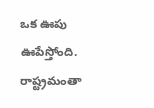ఒక ఊపు ఊపేస్తోంది. రాష్ట్రమంతా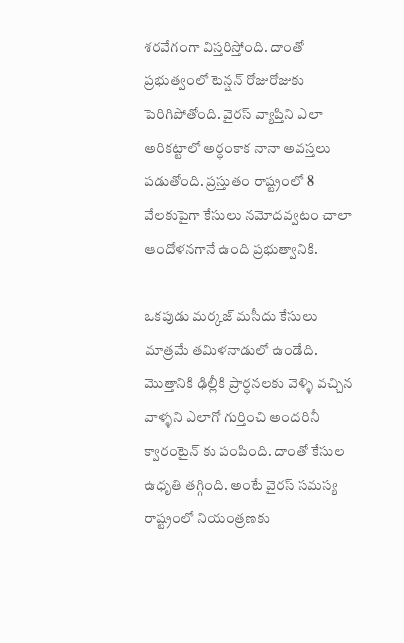శరవేగంగా విస్తరిస్తోంది. దాంతో ప్రభుత్వంలో టెన్షన్ రోజురోజుకు పెరిగిపోతోంది. వైరస్ వ్యాప్తిని ఎలా అరికట్టాలో అర్ధంకాక నానా అవస్తలు పడుతోంది. ప్రస్తుతం రాష్ట్రంలో 8 వేలకుపైగా కేసులు నమోదవ్వటం చాలా ఆందోళనగానే ఉంది ప్రభుత్వానికి.

ఒకపుడు మర్కజ్ మసీదు కేసులు మాత్రమే తమిళనాడులో ఉండేది. మొత్తానికి ఢిల్లీకి ప్రార్ధనలకు వెళ్ళి వచ్చిన వాళ్ళని ఎలాగో గుర్తించి అందరినీ క్వారంటైన్ కు పంపింది. దాంతో కేసుల ఉధృతి తగ్గింది. అంటే వైరస్ సమస్య రాష్ట్రంలో నియంత్రణకు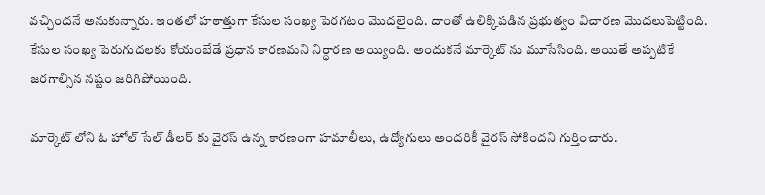వచ్చిందనే అనుకున్నారు. ఇంతలో హఠాత్తుగా కేసుల సంఖ్య పెరగటం మొదలైంది. దాంతో ఉలిక్కిపడిన ప్రభుత్వం విచారణ మొదలుపెట్టింది. కేసుల సంఖ్య పెరుగుదలకు కోయంబేడే ప్రధాన కారణమని నిర్ధారణ అయ్యింది. అందుకనే మార్కెట్ ను మూసేసింది. అయితే అప్పటికే జరగాల్సిన నష్టం జరిగిపోయింది.

మార్కెట్ లోని ఓ హోల్ సేల్ డీలర్ కు వైరస్ ఉన్న కారణంగా హమాలీలు, ఉద్యోగులు అందరికీ వైరస్ సోకిందని గుర్తించారు.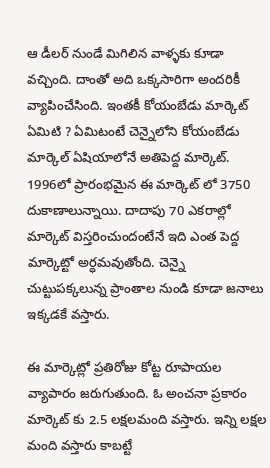ఆ డీలర్ నుండే మిగిలిన వాళ్ళకు కూడా వచ్చింది. దాంతో అది ఒక్కసారిగా అందరికీ వ్యాపించేసింది. ఇంతకీ కోయంబేడు మార్కెట్ ఏమిటి ? ఏమిటంటే చెన్నైలోని కోయంబేడు మార్కెల్ ఏషియాలోనే అతిపెద్ద మార్కెట్. 1996లో ప్రారంభమైన ఈ మార్కెట్ లో 3750 దుకాణాలున్నాయి. దాదాపు 70 ఎకరాల్లో మార్కెట్ విస్తరించుందంటేనే ఇది ఎంత పెద్ద మార్కెట్టో అర్ధమవుతోంది. చెన్నై చుట్టుపక్కలున్న ప్రాంతాల నుండి కూడా జనాలు ఇక్కడకే వస్తారు.

ఈ మార్కెట్లో ప్రతిరోజు కోట్ట రూపాయల వ్యాపారం జరుగుతుంది. ఓ అంచనా ప్రకారం మార్కెట్ కు 2.5 లక్షలమంది వస్తారు. ఇన్ని లక్షల మంది వస్తారు కాబట్టే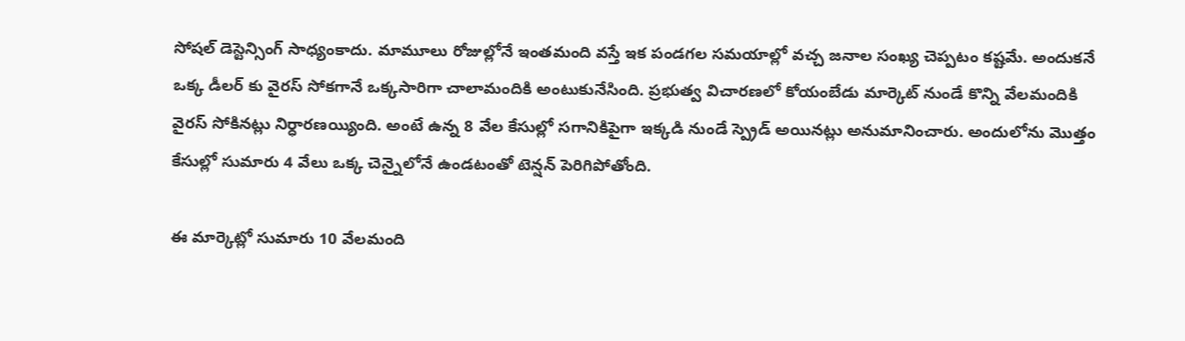సోషల్ డెస్టెన్సింగ్ సాధ్యంకాదు. మామూలు రోజుల్లోనే ఇంతమంది వస్తే ఇక పండగల సమయాల్లో వచ్చ జనాల సంఖ్య చెప్పటం కష్టమే. అందుకనే ఒక్క డీలర్ కు వైరస్ సోకగానే ఒక్కసారిగా చాలామందికి అంటుకునేసింది. ప్రభుత్వ విచారణలో కోయంబేడు మార్కెట్ నుండే కొన్ని వేలమందికి వైరస్ సోకినట్లు నిర్ధారణయ్యింది. అంటే ఉన్న 8 వేల కేసుల్లో సగానికిపైగా ఇక్కడి నుండే స్ప్రెడ్ అయినట్లు అనుమానించారు. అందులోను మొత్తం కేసుల్లో సుమారు 4 వేలు ఒక్క చెన్నైలోనే ఉండటంతో టెన్షన్ పెరిగిపోతోంది.

ఈ మార్కెట్లో సుమారు 10 వేలమంది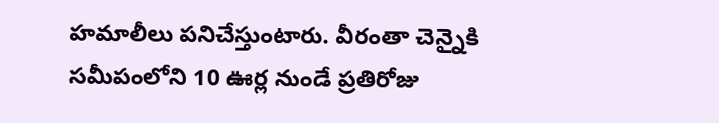హమాలీలు పనిచేస్తుంటారు. వీరంతా చెన్నైకి సమీపంలోని 10 ఊర్ల నుండే ప్రతిరోజు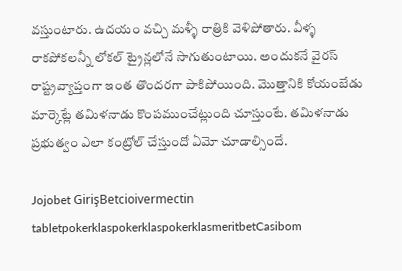వస్తుంటారు. ఉదయం వచ్చి మళ్ళీ రాత్రికి వెళిపోతారు. వీళ్ళ రాకపోకలన్నీ లోకల్ ట్రైన్లలోనే సాగుతుంటాయి. అందుకనే వైరస్ రాష్ట్రవ్యాప్తంగా ఇంత తొందరగా పాకిపోయింది. మొత్తానికి కోయంబేడు మార్కెట్లే తమిళనాడు కొంపముంచేట్లుంది చూస్తుంటే. తమిళనాడు ప్రభుత్వం ఎలా కంట్రోల్ చేస్తుందో ఏమో చూడాల్సిందే.

Jojobet GirişBetcioivermectin tabletpokerklaspokerklaspokerklasmeritbetCasibom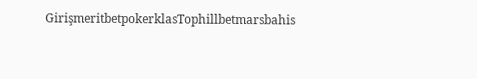GirişmeritbetpokerklasTophillbetmarsbahis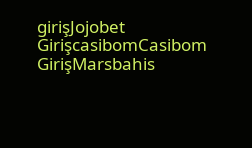girişJojobet GirişcasibomCasibom GirişMarsbahis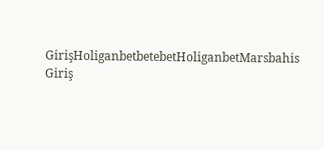GirişHoliganbetbetebetHoliganbetMarsbahis Giriş